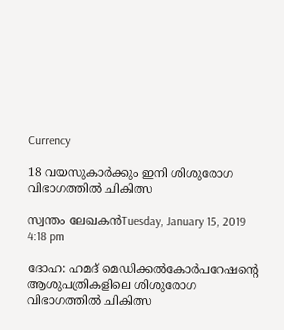Currency

18 വയസുകാര്‍ക്കും ഇനി ശിശുരോഗ വിഭാഗത്തില്‍ ചികിത്സ

സ്വന്തം ലേഖകന്‍Tuesday, January 15, 2019 4:18 pm

ദോഹ: ഹമദ് മെഡിക്കല്‍കോര്‍പറേഷന്റെ ആശുപത്രികളിലെ ശിശുരോഗ വിഭാഗത്തില്‍ ചികിത്സ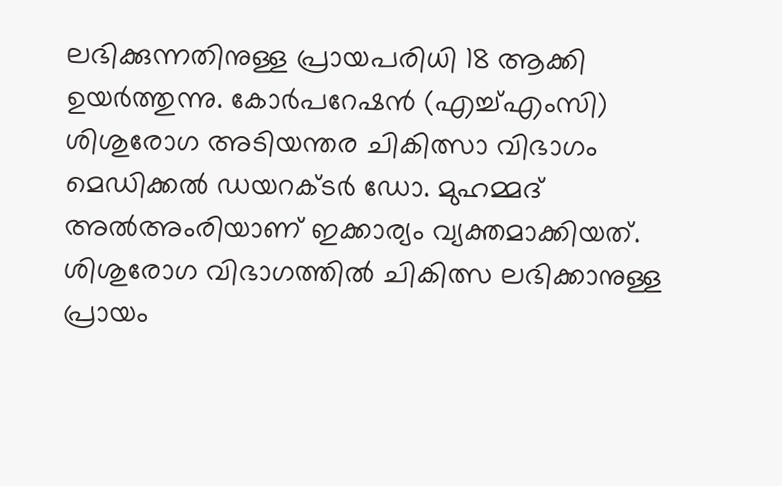ലഭിക്കുന്നതിനുള്ള പ്രായപരിധി 18 ആക്കി ഉയര്‍ത്തുന്നു. കോര്‍പറേഷന്‍ (എച്ച്എംസി) ശിശുരോഗ അടിയന്തര ചികിത്സാ വിഭാഗം മെഡിക്കല്‍ ഡയറക്ടര്‍ ഡോ. മുഹമ്മദ് അല്‍അംരിയാണ് ഇക്കാര്യം വ്യക്തമാക്കിയത്. ശിശുരോഗ വിഭാഗത്തില്‍ ചികിത്സ ലഭിക്കാനുള്ള പ്രായം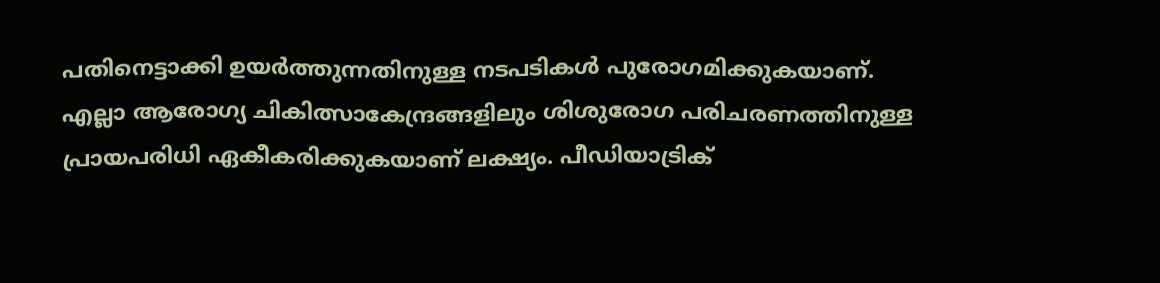പതിനെട്ടാക്കി ഉയര്‍ത്തുന്നതിനുള്ള നടപടികള്‍ പുരോഗമിക്കുകയാണ്. എല്ലാ ആരോഗ്യ ചികിത്സാകേന്ദ്രങ്ങളിലും ശിശുരോഗ പരിചരണത്തിനുള്ള പ്രായപരിധി ഏകീകരിക്കുകയാണ് ലക്ഷ്യം. പീഡിയാട്രിക്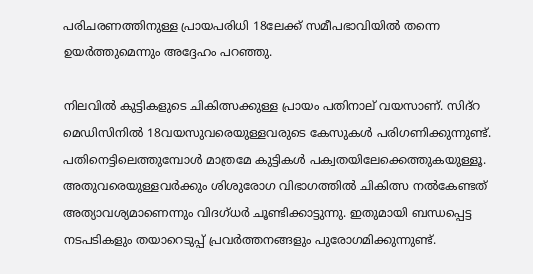പരിചരണത്തിനുള്ള പ്രായപരിധി 18ലേക്ക് സമീപഭാവിയില്‍ തന്നെ ഉയര്‍ത്തുമെന്നും അദ്ദേഹം പറഞ്ഞു.

നിലവില്‍ കുട്ടികളുടെ ചികിത്സക്കുള്ള പ്രായം പതിനാല് വയസാണ്. സിദ്‌റ മെഡിസിനില്‍ 18വയസുവരെയുള്ളവരുടെ കേസുകള്‍ പരിഗണിക്കുന്നുണ്ട്. പതിനെട്ടിലെത്തുമ്പോള്‍ മാത്രമേ കുട്ടികള്‍ പക്വതയിലേക്കെത്തുകയുള്ളൂ. അതുവരെയുള്ളവര്‍ക്കും ശിശുരോഗ വിഭാഗത്തില്‍ ചികിത്സ നല്‍കേണ്ടത് അത്യാവശ്യമാണെന്നും വിദഗ്ധര്‍ ചൂണ്ടിക്കാട്ടുന്നു. ഇതുമായി ബന്ധപ്പെട്ട നടപടികളും തയാറെടുപ്പ് പ്രവര്‍ത്തനങ്ങളും പുരോഗമിക്കുന്നുണ്ട്.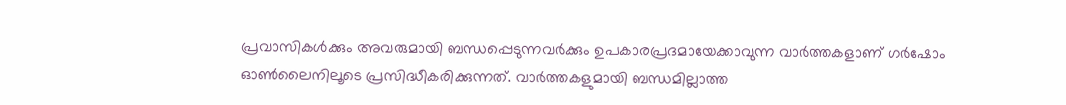പ്രവാസികൾക്കും അവരുമായി ബന്ധപ്പെടുന്നവർക്കും ഉപകാരപ്രദമായേക്കാവുന്ന വാർത്തകളാണ് ഗർഷോം ഓൺലൈനിലൂടെ പ്രസിദ്ധീകരിക്കുന്നത്. വാർത്തകളുമായി ബന്ധമില്ലാത്ത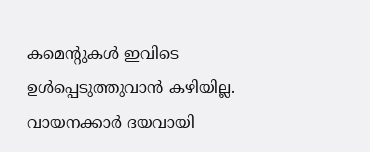കമെന്റുകൾ ഇവിടെ ഉൾപ്പെടുത്തുവാൻ കഴിയില്ല. വായനക്കാർ ദയവായി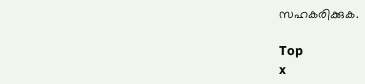സഹകരിക്കുക.

Top
x